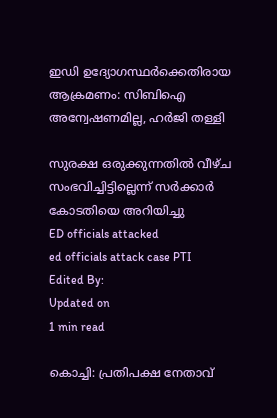ഇഡി ഉദ്യോഗസ്ഥര്‍ക്കെതിരായ ആക്രമണം: സിബിഐ അന്വേഷണമില്ല, ഹര്‍ജി തള്ളി

സുരക്ഷ ഒരുക്കുന്നതില്‍ വീഴ്ച സംഭവിച്ചിട്ടില്ലെന്ന് സര്‍ക്കാര്‍ കോടതിയെ അറിയിച്ചു
ED officials attacked
ed officials attack case PTI
Edited By:
Updated on
1 min read

കൊച്ചി: പ്രതിപക്ഷ നേതാവ്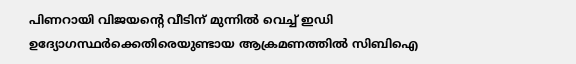പിണറായി വിജയന്റെ വീടിന് മുന്നില്‍ വെച്ച് ഇഡി ഉദ്യോഗസ്ഥര്‍ക്കെതിരെയുണ്ടായ ആക്രമണത്തില്‍ സിബിഐ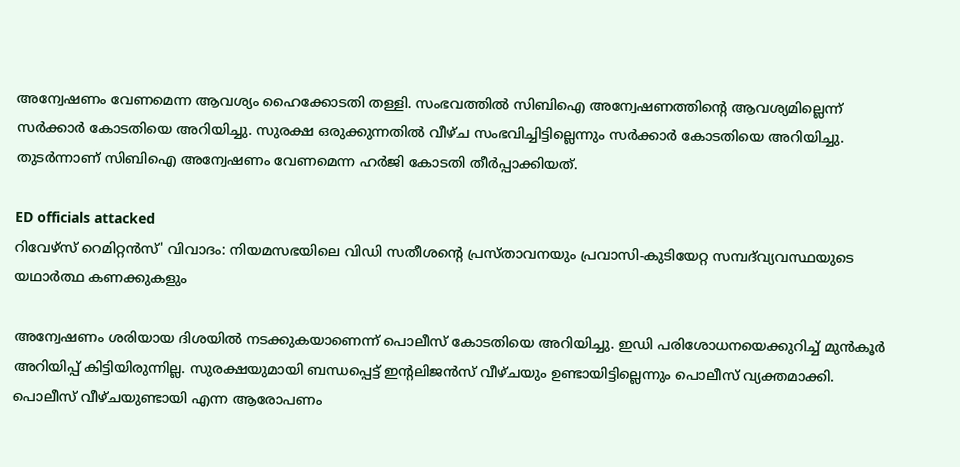അന്വേഷണം വേണമെന്ന ആവശ്യം ഹൈക്കോടതി തള്ളി. സംഭവത്തില്‍ സിബിഐ അന്വേഷണത്തിന്റെ ആവശ്യമില്ലെന്ന് സര്‍ക്കാര്‍ കോടതിയെ അറിയിച്ചു. സുരക്ഷ ഒരുക്കുന്നതില്‍ വീഴ്ച സംഭവിച്ചിട്ടില്ലെന്നും സര്‍ക്കാര്‍ കോടതിയെ അറിയിച്ചു. തുടര്‍ന്നാണ് സിബിഐ അന്വേഷണം വേണമെന്ന ഹര്‍ജി കോടതി തീര്‍പ്പാക്കിയത്.

ED officials attacked
റിവേഴ്‌സ് റെമിറ്റൻസ്' വിവാദം: നിയമസഭയിലെ വിഡി സതീശന്റെ പ്രസ്താവനയും പ്രവാസി-കുടിയേറ്റ സമ്പദ്‌വ്യവസ്ഥയുടെ യഥാർത്ഥ കണക്കുകളും

അന്വേഷണം ശരിയായ ദിശയില്‍ നടക്കുകയാണെന്ന് പൊലീസ് കോടതിയെ അറിയിച്ചു. ഇഡി പരിശോധനയെക്കുറിച്ച് മുന്‍കൂര്‍ അറിയിപ്പ് കിട്ടിയിരുന്നില്ല. സുരക്ഷയുമായി ബന്ധപ്പെട്ട് ഇന്റലിജന്‍സ് വീഴ്ചയും ഉണ്ടായിട്ടില്ലെന്നും പൊലീസ് വ്യക്തമാക്കി. പൊലീസ് വീഴ്ചയുണ്ടായി എന്ന ആരോപണം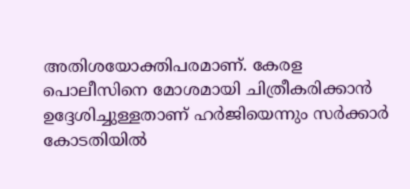അതിശയോക്തിപരമാണ്. കേരള പൊലീസിനെ മോശമായി ചിത്രീകരിക്കാന്‍ ഉദ്ദേശിച്ചുള്ളതാണ് ഹര്‍ജിയെന്നും സര്‍ക്കാര്‍ കോടതിയില്‍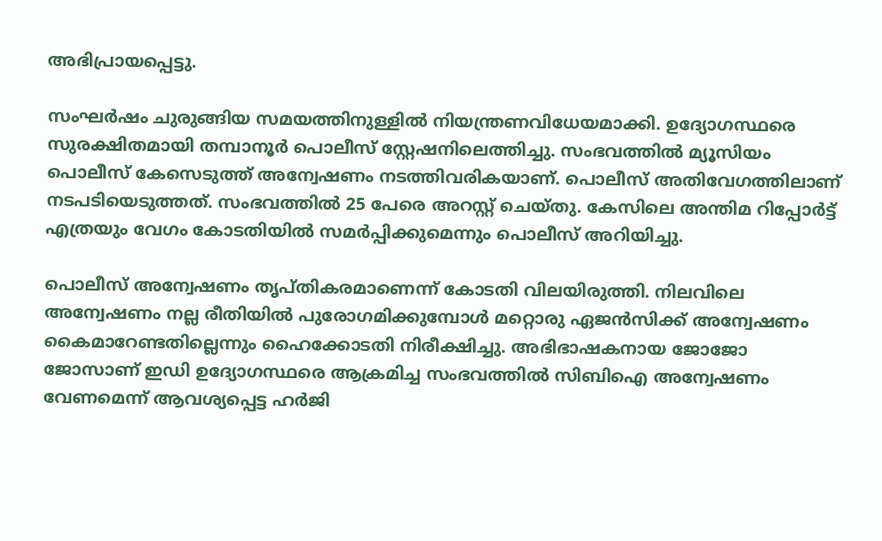അഭിപ്രായപ്പെട്ടു.

സംഘര്‍ഷം ചുരുങ്ങിയ സമയത്തിനുള്ളില്‍ നിയന്ത്രണവിധേയമാക്കി. ഉദ്യോഗസ്ഥരെ സുരക്ഷിതമായി തമ്പാനൂര്‍ പൊലീസ് സ്റ്റേഷനിലെത്തിച്ചു. സംഭവത്തില്‍ മ്യൂസിയം പൊലീസ് കേസെടുത്ത് അന്വേഷണം നടത്തിവരികയാണ്. പൊലീസ് അതിവേഗത്തിലാണ് നടപടിയെടുത്തത്. സംഭവത്തില്‍ 25 പേരെ അറസ്റ്റ് ചെയ്തു. കേസിലെ അന്തിമ റിപ്പോര്‍ട്ട് എത്രയും വേഗം കോടതിയില്‍ സമര്‍പ്പിക്കുമെന്നും പൊലീസ് അറിയിച്ചു.

പൊലീസ് അന്വേഷണം തൃപ്തികരമാണെന്ന് കോടതി വിലയിരുത്തി. നിലവിലെ അന്വേഷണം നല്ല രീതിയില്‍ പുരോഗമിക്കുമ്പോള്‍ മറ്റൊരു ഏജന്‍സിക്ക് അന്വേഷണം കൈമാറേണ്ടതില്ലെന്നും ഹൈക്കോടതി നിരീക്ഷിച്ചു. അഭിഭാഷകനായ ജോജോ ജോസാണ് ഇഡി ഉദ്യോഗസ്ഥരെ ആക്രമിച്ച സംഭവത്തില്‍ സിബിഐ അന്വേഷണം വേണമെന്ന് ആവശ്യപ്പെട്ട ഹര്‍ജി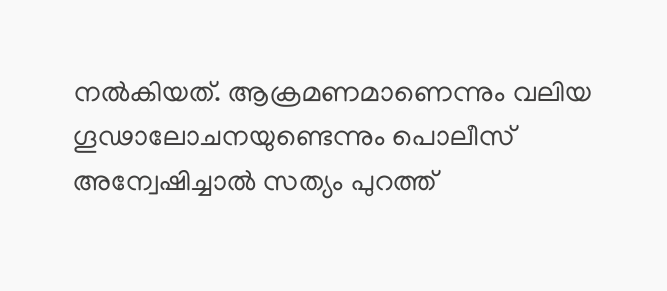നല്‍കിയത്. ആക്രമണമാണെന്നും വലിയ ഗൂഢാലോചനയുണ്ടെന്നും പൊലീസ് അന്വേഷിച്ചാൽ സത്യം പുറത്ത്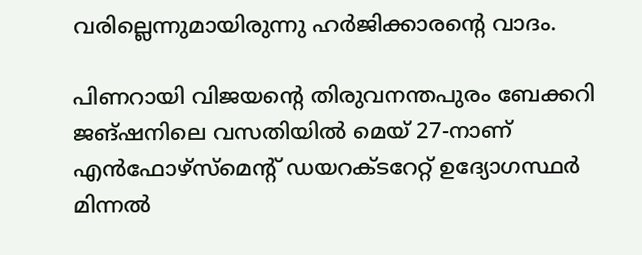വരില്ലെന്നുമായിരുന്നു ഹ‍ര്‍ജിക്കാരന്‍റെ വാദം.

പിണറായി വിജയന്റെ തിരുവനന്തപുരം ബേക്കറി ജങ്ഷനിലെ വസതിയിൽ മെയ് 27-നാണ് എൻഫോഴ്‌സ്‌മെന്റ് ഡയറക്ടറേറ്റ് ഉദ്യോഗസ്ഥർ മിന്നൽ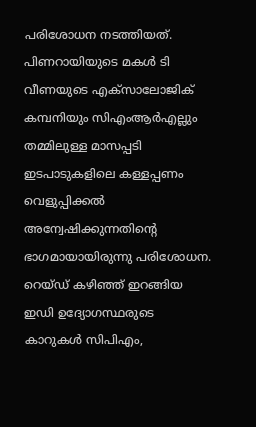പരിശോധന നടത്തിയത്. പിണറായിയുടെ മകൾ ടി വീണയുടെ എക്സാലോജിക് കമ്പനിയും സിഎംആർഎല്ലും തമ്മിലുള്ള മാസപ്പടി ഇടപാടുകളിലെ കള്ളപ്പണം വെളുപ്പിക്കൽ അന്വേഷിക്കുന്നതിന്റെ ഭാഗമായായിരുന്നു പരിശോധന. റെയ്ഡ് കഴിഞ്ഞ് ഇറങ്ങിയ ഇഡി ഉദ്യോഗസ്ഥരുടെ കാറുകൾ സിപിഎം,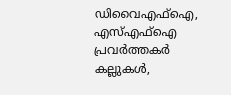ഡിവൈഎഫ്ഐ, എസ്എഫ്ഐ പ്രവർത്തകർ കല്ലുകൾ,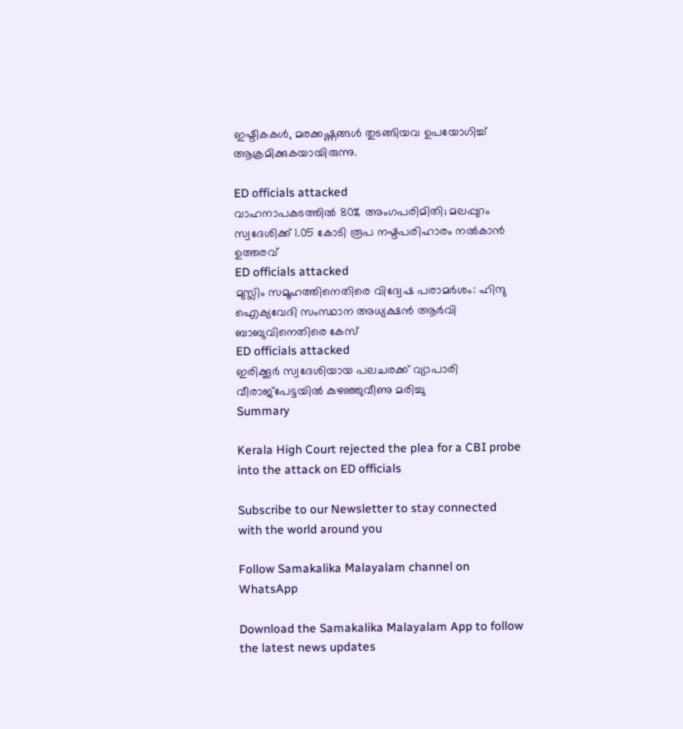ഇഷ്ടികകൾ, മരക്കഷ്ണങ്ങൾ തുടങ്ങിയവ ഉപയോഗിച്ച് ആക്രമിക്കുകയായിരുന്നു.

ED officials attacked
വാഹനാപകടത്തില്‍ 80% അംഗപരിമിതി; മലപ്പുറം സ്വദേശിക്ക് 1.05 കോടി രൂപ നഷ്ടപരിഹാരം നല്‍കാന്‍ ഉത്തരവ്
ED officials attacked
മുസ്ലിം സമൂഹത്തിനെതിരെ വിദ്വേഷ പരാമർശം: ഹിന്ദു ഐക്യവേദി സംസ്ഥാന അധ്യക്ഷൻ ആർവി ബാബുവിനെതിരെ കേസ്
ED officials attacked
ഇരിക്കൂർ സ്വദേശിയായ പലചരക്ക് വ്യാപാരി വീരാജ്പേട്ടയിൽ കുഴഞ്ഞുവീണു മരിച്ചു
Summary

Kerala High Court rejected the plea for a CBI probe into the attack on ED officials

Subscribe to our Newsletter to stay connected with the world around you

Follow Samakalika Malayalam channel on WhatsApp

Download the Samakalika Malayalam App to follow the latest news updates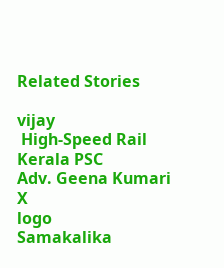Related Stories

vijay
 High-Speed Rail
Kerala PSC
Adv. Geena Kumari
X
logo
Samakalika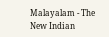Malayalam - The New Indian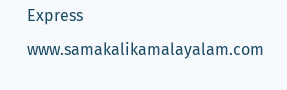Express
www.samakalikamalayalam.com